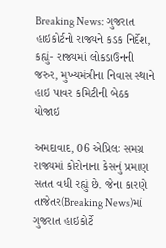Breaking News: ગુજરાત હાઇકોર્ટનો રાજ્યને કડક નિર્દેશ, કહ્યું- રાજ્યમાં લોકડાઉનની જરુર, મુખ્યમંત્રીના નિવાસ સ્થાને હાઇ પાવર કમિટીની બેઠક યોજાઇ

અમદાવાદ, 06 એપ્રિલઃ સમગ્ર રાજ્યમાં કોરોનાના કેસનું પ્રમાણ સતત વધી રહ્યું છે. જેના કારણે તાજેતર(Breaking News)માં ગુજરાત હાઇકોર્ટે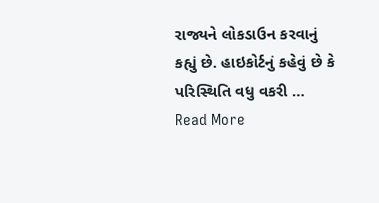રાજ્યને લોકડાઉન કરવાનું કહ્યું છે. હાઇકોર્ટનું કહેવું છે કે પરિસ્થિતિ વધુ વકરી … Read More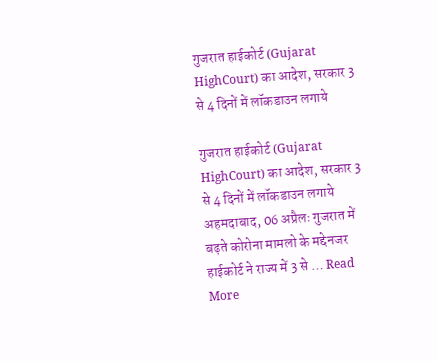गुजरात हाईकोर्ट (Gujarat HighCourt) का आदेश, सरकार 3 से 4 दिनों में लॉकडाउन लगाये

गुजरात हाईकोर्ट (Gujarat HighCourt) का आदेश, सरकार 3 से 4 दिनों में लॉकडाउन लगाये अहमदाबाद, 06 अप्रैलः गुजरात में बढ़ते कोरोना मामलो के मद्देनजर हाईकोर्ट ने राज्य में 3 से … Read More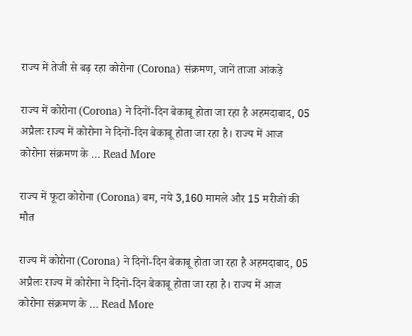राज्य में तेजी से बढ़ रहा कोरोना (Corona) संक्रमण, जानें ताजा आंकड़े

राज्य में कोरोना (Corona) ने दिनों-दिन बेकाबू होता जा रहा है अहमदाबाद, 05 अप्रैलः राज्य में कोरोना ने दिनों-दिन बेकाबू होता जा रहा है। राज्य में आज कोरोना संक्रमण के … Read More

राज्य में फूटा कोरोना (Corona) बम, नये 3,160 मामले और 15 मरीजों की मौत

राज्य में कोरोना (Corona) ने दिनों-दिन बेकाबू होता जा रहा है अहमदाबाद, 05 अप्रैलः राज्य में कोरोना ने दिनों-दिन बेकाबू होता जा रहा है। राज्य में आज कोरोना संक्रमण के … Read More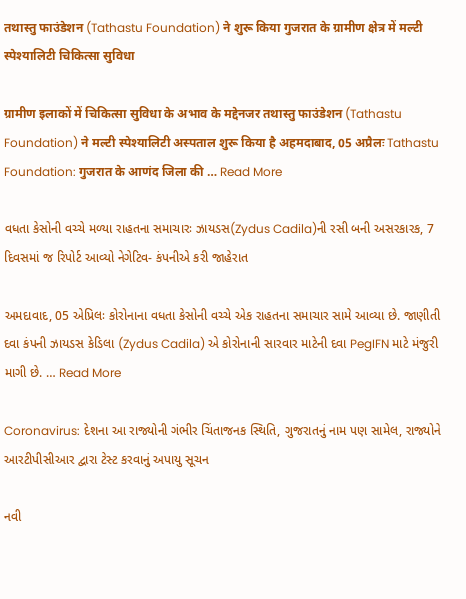तथास्तु फाउंडेशन (Tathastu Foundation) ने शुरू किया गुजरात के ग्रामीण क्षेत्र में मल्टी स्पेश्यालिटी चिकित्सा सुविधा

ग्रामीण इलाकों में चिकित्सा सुविधा के अभाव के मद्देनजर तथास्तु फाउंडेशन (Tathastu Foundation) ने मल्टी स्पेश्यालिटी अस्पताल शुरू किया है अहमदाबाद, 05 अप्रैलः Tathastu Foundation: गुजरात के आणंद जिला की … Read More

વધતા કેસોની વચ્ચે મળ્યા રાહતના સમાચારઃ ઝાયડસ(Zydus Cadila)ની રસી બની અસરકારક, 7 દિવસમાં જ રિપોર્ટ આવ્યો નેગેટિવ- કંપનીએ કરી જાહેરાત

અમદાવાદ, 05 એપ્રિલઃ કોરોનાના વધતા કેસોની વચ્ચે એક રાહતના સમાચાર સામે આવ્યા છે. જાણીતી દવા કંપની ઝાયડસ કેડિલા (Zydus Cadila) એ કોરોનાની સારવાર માટેની દવા PegIFN માટે મંજુરી માગી છે. … Read More

Coronavirus: દેશના આ રાજ્યોની ગંભીર ચિંતાજનક સ્થિતિ, ગુજરાતનું નામ પણ સામેલ, રાજ્યોને આરટીપીસીઆર દ્વારા ટેસ્ટ કરવાનું અપાયુ સૂચન

નવી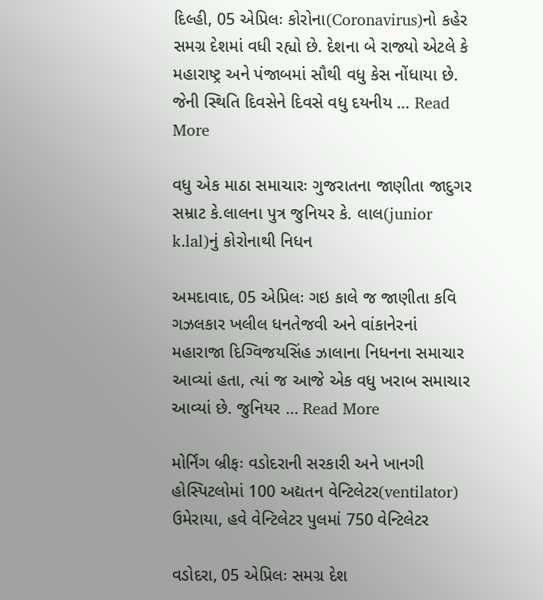દિલ્હી, 05 એપ્રિલઃ કોરોના(Coronavirus)નો કહેર સમગ્ર દેશમાં વધી રહ્યો છે. દેશના બે રાજ્યો એટલે કે મહારાષ્ટ્ર અને પંજાબમાં સૌથી વધુ કેસ નોંધાયા છે. જેની સ્થિતિ દિવસેને દિવસે વધુ દયનીય … Read More

વધુ એક માઠા સમાચારઃ ગુજરાતના જાણીતા જાદુગર સમ્રાટ કે.લાલના પુત્ર જુનિયર કે. લાલ(junior k.lal)નું કોરોનાથી નિધન

અમદાવાદ, 05 એપ્રિલઃ ગઇ કાલે જ જાણીતા કવિ ગઝલકાર ખલીલ ધનતેજવી અને વાંકાનેરનાં મહારાજા દિગ્વિજયસિંહ ઝાલાના નિધનના સમાચાર આવ્યાં હતા, ત્યાં જ આજે એક વધુ ખરાબ સમાચાર આવ્યાં છે. જુનિયર … Read More

મોર્નિંગ બ્રીફઃ વડોદરાની સરકારી અને ખાનગી હોસ્પિટલોમાં 100 અદ્યતન વેન્ટિલેટર(ventilator) ઉમેરાયા, હવે વેન્ટિલેટર પુલમાં 750 વેન્ટિલેટર

વડોદરા, 05 એપ્રિલઃ સમગ્ર દેશ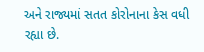અને રાજ્યમાં સતત કોરોનાના કેસ વધી રહ્યા છે.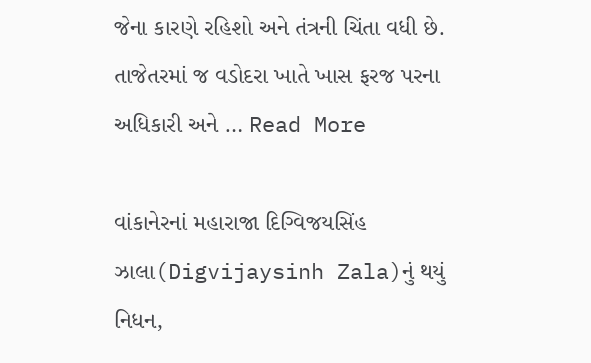જેના કારણે રહિશો અને તંત્રની ચિંતા વધી છે. તાજેતરમાં જ વડોદરા ખાતે ખાસ ફરજ પરના અધિકારી અને … Read More

વાંકાનેરનાં મહારાજા દિગ્વિજયસિંહ ઝાલા(Digvijaysinh Zala)નું થયું નિધન,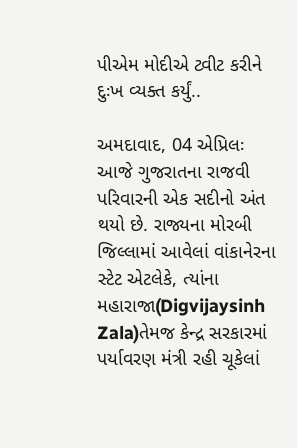પીએમ મોદીએ ટ્વીટ કરીને દુઃખ વ્યક્ત કર્યું..

અમદાવાદ, 04 એપ્રિલઃ આજે ગુજરાતના રાજવી પરિવારની એક સદીનો અંત થયો છે. રાજ્યના મોરબી જિલ્લામાં આવેલાં વાંકાનેરના સ્ટેટ એટલેકે, ત્યાંના મહારાજા(Digvijaysinh Zala)તેમજ કેન્દ્ર સરકારમાં પર્યાવરણ મંત્રી રહી ચૂકેલાં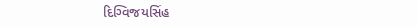દિગ્વિજયસિંહ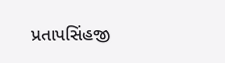પ્રતાપસિંહજી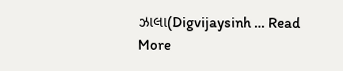ઝાલા(Digvijaysinh … Read More